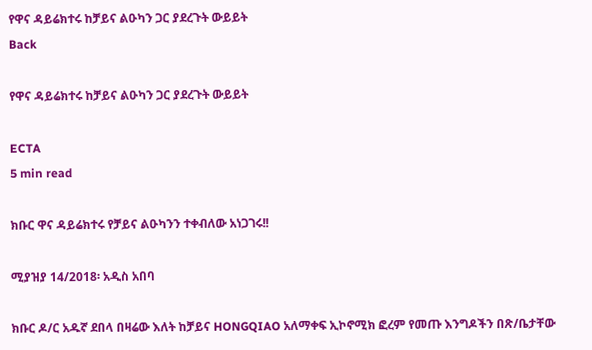የዋና ዳይሬክተሩ ከቻይና ልዑካን ጋር ያደረጉት ውይይት
Back

የዋና ዳይሬክተሩ ከቻይና ልዑካን ጋር ያደረጉት ውይይት

ECTA
5 min read

ክቡር ዋና ዳይሬክተሩ የቻይና ልዑካንን ተቀብለው አነጋገሩ!!

ሚያዝያ 14/2018፡ አዲስ አበባ

ክቡር ዶ/ር አዱኛ ደበላ በዛሬው እለት ከቻይና HONGQIAO አለማቀፍ ኢኮኖሚክ ፎረም የመጡ እንግዶችን በጽ/ቤታቸው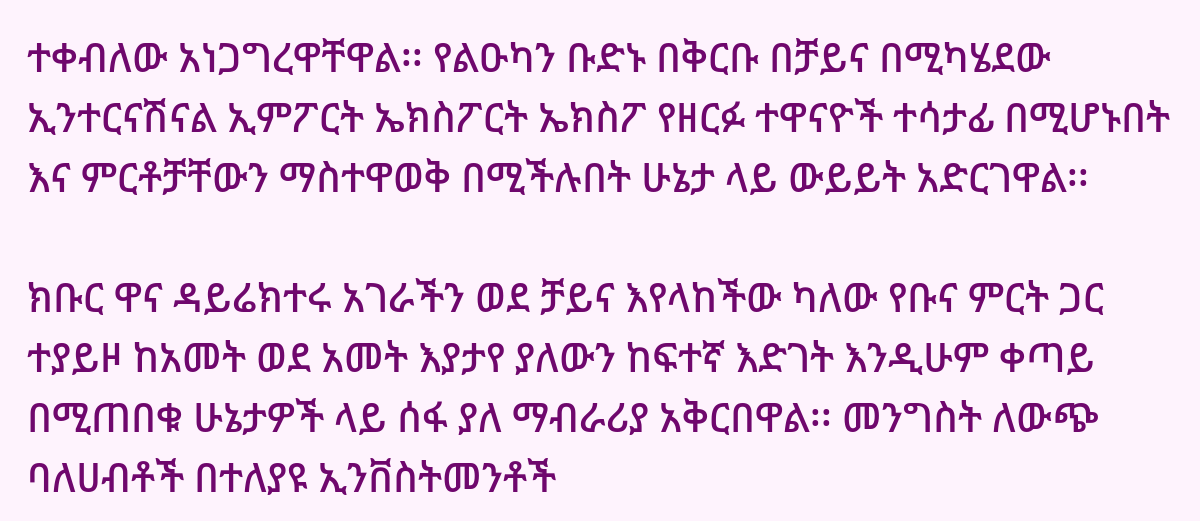ተቀብለው አነጋግረዋቸዋል፡፡ የልዑካን ቡድኑ በቅርቡ በቻይና በሚካሄደው ኢንተርናሽናል ኢምፖርት ኤክስፖርት ኤክስፖ የዘርፉ ተዋናዮች ተሳታፊ በሚሆኑበት እና ምርቶቻቸውን ማስተዋወቅ በሚችሉበት ሁኔታ ላይ ውይይት አድርገዋል፡፡

ክቡር ዋና ዳይሬክተሩ አገራችን ወደ ቻይና እየላከችው ካለው የቡና ምርት ጋር ተያይዞ ከአመት ወደ አመት እያታየ ያለውን ከፍተኛ እድገት እንዲሁም ቀጣይ በሚጠበቁ ሁኔታዎች ላይ ሰፋ ያለ ማብራሪያ አቅርበዋል፡፡ መንግስት ለውጭ ባለሀብቶች በተለያዩ ኢንቨስትመንቶች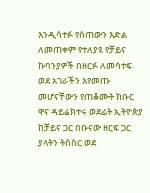እንዲሳተፉ የሰጠውን እድል ለመጠቀም የተለያዩ የቻይና ኩባንያዎች በዘርፉ ለመሳተፍ ወደ አገራችን እየመጡ መሆናቸውን የጠቆሙት ክቡር ዋና ዳይሬክተሩ ወደፊት ኢትዮጵያ ከቻይና ጋር በቡናው ዘርፍ ጋር ያላትን ትስስር ወደ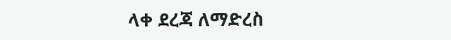ላቀ ደረጃ ለማድረስ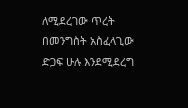ለሚደረገው ጥረት በመንግስት አስፈላጊው ድጋፍ ሁሉ እንደሚደረግ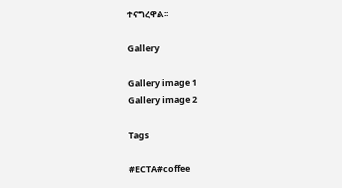ተናግረዋል፡፡

Gallery

Gallery image 1
Gallery image 2

Tags

#ECTA#coffee